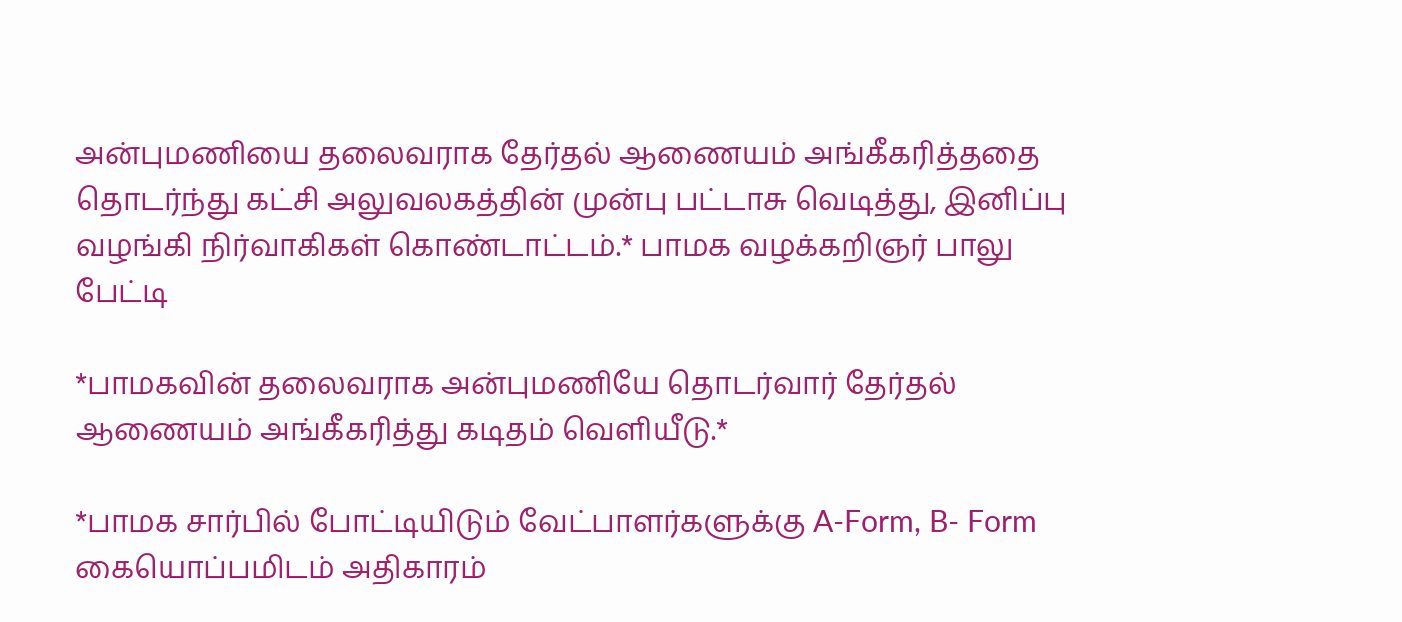அன்புமணியை தலைவராக தேர்தல் ஆணையம் அங்கீகரித்ததை தொடர்ந்து கட்சி அலுவலகத்தின் முன்பு பட்டாசு வெடித்து, இனிப்பு வழங்கி நிர்வாகிகள் கொண்டாட்டம்.* பாமக வழக்கறிஞர் பாலு பேட்டி

*பாமகவின் தலைவராக அன்புமணியே தொடர்வார் தேர்தல் ஆணையம் அங்கீகரித்து கடிதம் வெளியீடு.*

*பாமக சார்பில் போட்டியிடும் வேட்பாளர்களுக்கு A-Form, B- Form கையொப்பமிடம் அதிகாரம்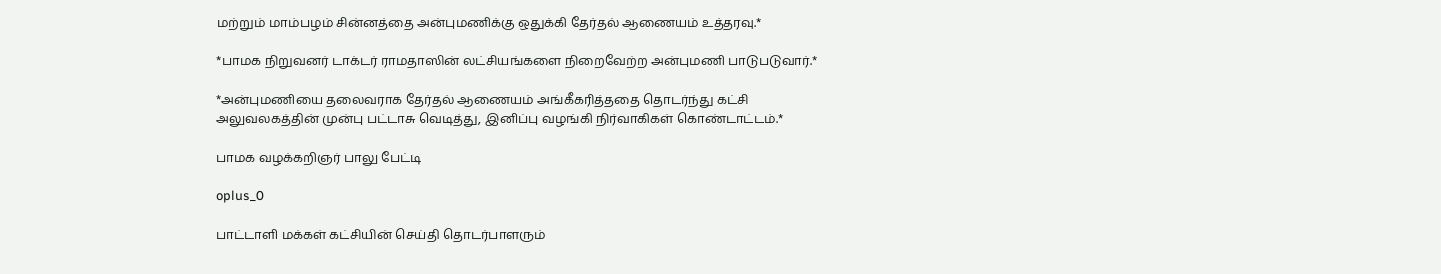மற்றும் மாம்பழம் சின்னத்தை அன்புமணிக்கு ஒதுக்கி தேர்தல் ஆணையம் உத்தரவு.*

*பாமக நிறுவனர் டாக்டர் ராமதாஸின் லட்சியங்களை நிறைவேற்ற அன்புமணி பாடுபடுவார்.*

*அன்புமணியை தலைவராக தேர்தல் ஆணையம் அங்கீகரித்ததை தொடர்ந்து கட்சி அலுவலகத்தின் முன்பு பட்டாசு வெடித்து, இனிப்பு வழங்கி நிர்வாகிகள் கொண்டாட்டம்.*

பாமக வழக்கறிஞர் பாலு பேட்டி

oplus_0

பாட்டாளி மக்கள் கட்சியின் செய்தி தொடர்பாளரும்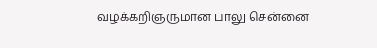வழக்கறிஞருமான பாலு சென்னை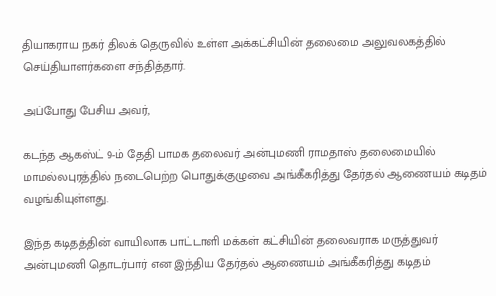தியாகராய நகர் திலக் தெருவில் உள்ள அக்கட்சியின் தலைமை அலுவலகத்தில் செய்தியாளர்களை சந்தித்தார்.

அப்போது பேசிய அவர்,

கடந்த ஆகஸ்ட் 9-ம் தேதி பாமக தலைவர் அன்புமணி ராமதாஸ் தலைமையில் மாமல்லபுரத்தில் நடைபெற்ற பொதுக்குழுவை அங்கீகரித்து தேர்தல் ஆணையம் கடிதம் வழங்கியுள்ளது.

இந்த கடிதத்தின் வாயிலாக பாட்டாளி மக்கள் கட்சியின் தலைவராக மருத்துவர் அன்புமணி தொடர்பார் என இந்திய தேர்தல் ஆணையம் அங்கீகரித்து கடிதம்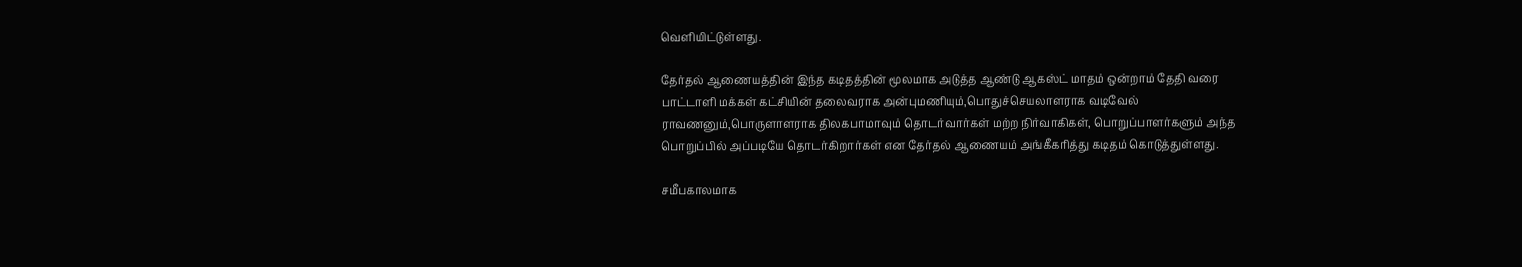வெளியிட்டுள்ளது.

தேர்தல் ஆணையத்தின் இந்த கடிதத்தின் மூலமாக அடுத்த ஆண்டு ஆகஸ்ட் மாதம் ஒன்றாம் தேதி வரை பாட்டாளி மக்கள் கட்சியின் தலைவராக அன்புமணியும்,பொதுச்செயலாளராக வடிவேல் ராவணனும்,பொருளாளராக திலகபாமாவும் தொடர்வார்கள் மற்ற நிர்வாகிகள், பொறுப்பாளர்களும் அந்த பொறுப்பில் அப்படியே தொடர்கிறார்கள் என தேர்தல் ஆணையம் அங்கீகரித்து கடிதம் கொடுத்துள்ளது.

சமீபகாலமாக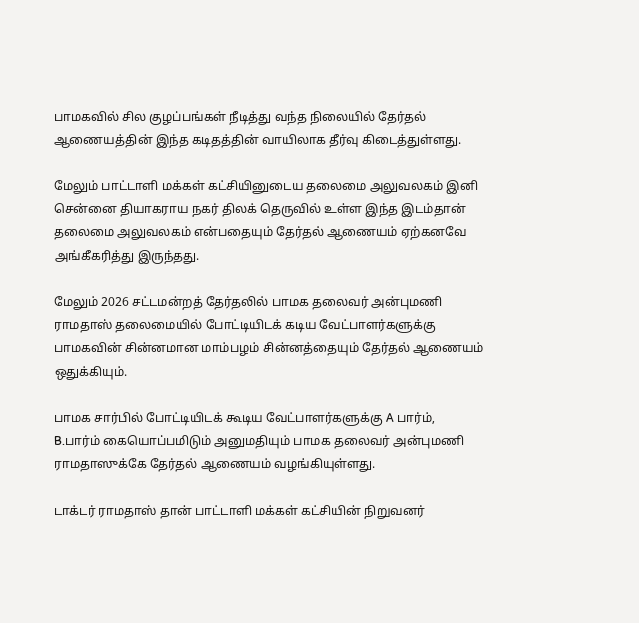பாமகவில் சில குழப்பங்கள் நீடித்து வந்த நிலையில் தேர்தல் ஆணையத்தின் இந்த கடிதத்தின் வாயிலாக தீர்வு கிடைத்துள்ளது.

மேலும் பாட்டாளி மக்கள் கட்சியினுடைய தலைமை அலுவலகம் இனி சென்னை தியாகராய நகர் திலக் தெருவில் உள்ள இந்த இடம்தான் தலைமை அலுவலகம் என்பதையும் தேர்தல் ஆணையம் ஏற்கனவே அங்கீகரித்து இருந்தது.

மேலும் 2026 சட்டமன்றத் தேர்தலில் பாமக தலைவர் அன்புமணி ராமதாஸ் தலைமையில் போட்டியிடக் கடிய வேட்பாளர்களுக்கு பாமகவின் சின்னமான மாம்பழம் சின்னத்தையும் தேர்தல் ஆணையம் ஒதுக்கியும்.

பாமக சார்பில் போட்டியிடக் கூடிய வேட்பாளர்களுக்கு A பார்ம், B.பார்ம் கையொப்பமிடும் அனுமதியும் பாமக தலைவர் அன்புமணி ராமதாஸுக்கே தேர்தல் ஆணையம் வழங்கியுள்ளது.

டாக்டர் ராமதாஸ் தான் பாட்டாளி மக்கள் கட்சியின் நிறுவனர்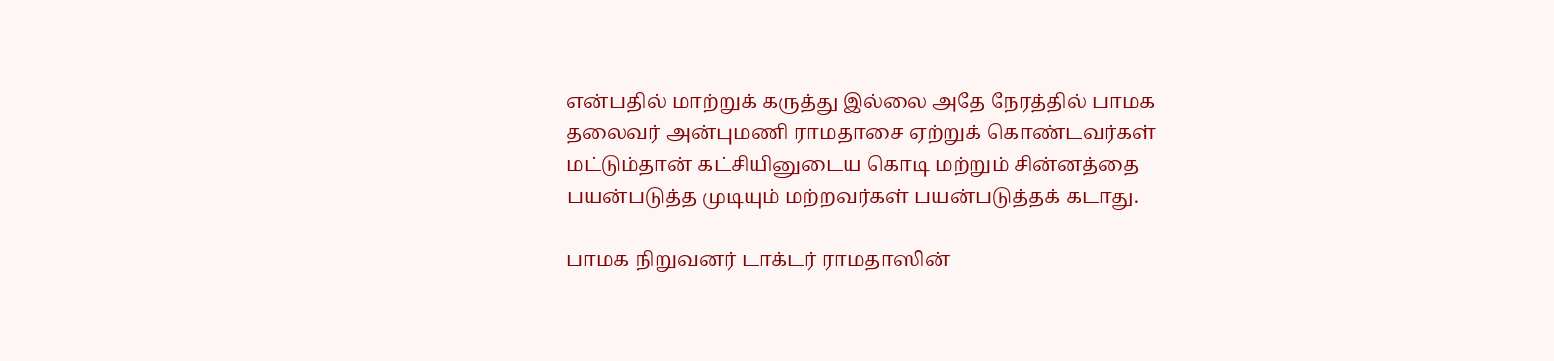என்பதில் மாற்றுக் கருத்து இல்லை அதே நேரத்தில் பாமக தலைவர் அன்புமணி ராமதாசை ஏற்றுக் கொண்டவர்கள் மட்டும்தான் கட்சியினுடைய கொடி மற்றும் சின்னத்தை பயன்படுத்த முடியும் மற்றவர்கள் பயன்படுத்தக் கடாது.

பாமக நிறுவனர் டாக்டர் ராமதாஸின்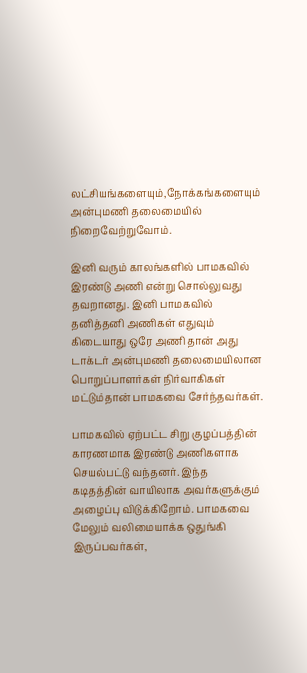லட்சியங்களையும்,நோக்கங்களையும் அன்புமணி தலைமையில் நிறைவேற்றுவோம்.

இனி வரும் காலங்களில் பாமகவில் இரண்டு அணி என்று சொல்லுவது தவறானது. இனி பாமகவில் தனித்தனி அணிகள் எதுவும் கிடையாது ஒரே அணி தான் அது டாக்டர் அன்புமணி தலைமையிலான பொறுப்பாளர்கள் நிர்வாகிகள் மட்டும்தான் பாமகவை சேர்ந்தவர்கள்.

பாமகவில் ஏற்பட்ட சிறு குழப்பத்தின் காரணமாக இரண்டு அணிகளாக செயல்பட்டு வந்தனர். இந்த கடிதத்தின் வாயிலாக அவர்களுக்கும் அழைப்பு விடுக்கிறோம். பாமகவை மேலும் வலிமையாக்க ஒதுங்கி இருப்பவர்கள்,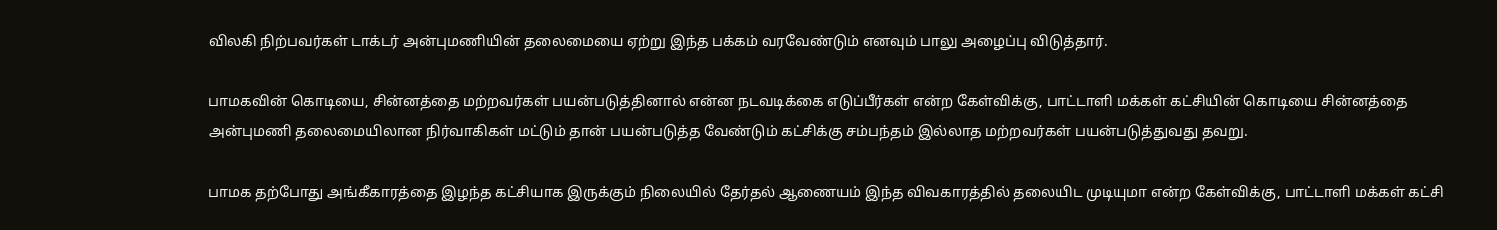விலகி நிற்பவர்கள் டாக்டர் அன்புமணியின் தலைமையை ஏற்று இந்த பக்கம் வரவேண்டும் எனவும் பாலு அழைப்பு விடுத்தார்.

பாமகவின் கொடியை, சின்னத்தை மற்றவர்கள் பயன்படுத்தினால் என்ன நடவடிக்கை எடுப்பீர்கள் என்ற கேள்விக்கு, பாட்டாளி மக்கள் கட்சியின் கொடியை சின்னத்தை அன்புமணி தலைமையிலான நிர்வாகிகள் மட்டும் தான் பயன்படுத்த வேண்டும் கட்சிக்கு சம்பந்தம் இல்லாத மற்றவர்கள் பயன்படுத்துவது தவறு.

பாமக தற்போது அங்கீகாரத்தை இழந்த கட்சியாக இருக்கும் நிலையில் தேர்தல் ஆணையம் இந்த விவகாரத்தில் தலையிட முடியுமா என்ற கேள்விக்கு, பாட்டாளி மக்கள் கட்சி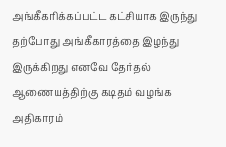அங்கீகரிக்கப்பட்ட கட்சியாக இருந்து தற்போது அங்கீகாரத்தை இழந்து இருக்கிறது எனவே தேர்தல் ஆணையத்திற்கு கடிதம் வழங்க அதிகாரம்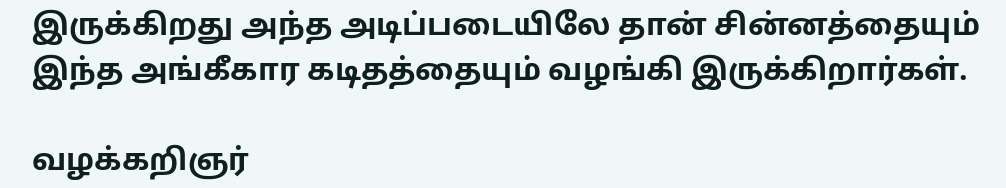இருக்கிறது அந்த அடிப்படையிலே தான் சின்னத்தையும் இந்த அங்கீகார கடிதத்தையும் வழங்கி இருக்கிறார்கள்.

வழக்கறிஞர்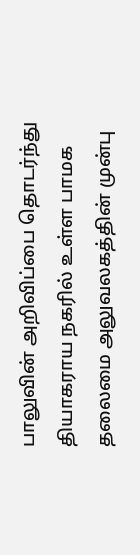பாலுவின் அறிவிப்பை தொடர்ந்து தியாகராய நகரில் உள்ள பாமக தலைமை அலுவலகத்தின் முன்பு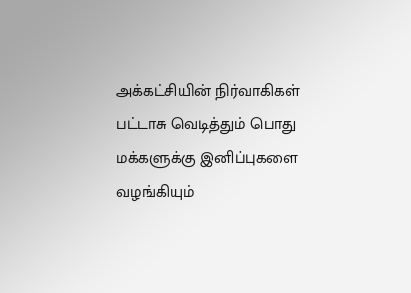அக்கட்சியின் நிர்வாகிகள் பட்டாசு வெடித்தும் பொது மக்களுக்கு இனிப்புகளை வழங்கியும்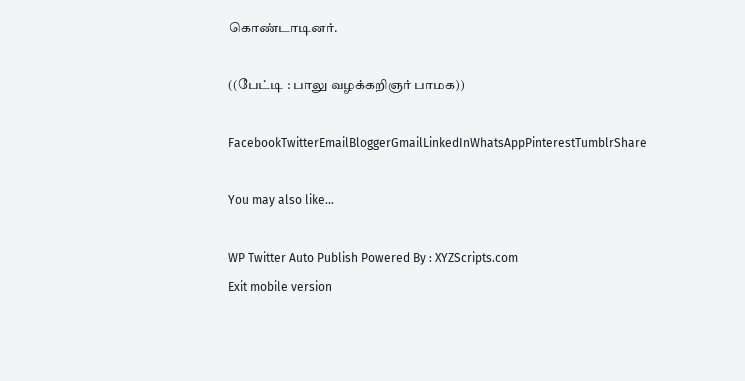கொண்டாடினர்.

((பேட்டி : பாலு வழக்கறிஞர் பாமக))

FacebookTwitterEmailBloggerGmailLinkedInWhatsAppPinterestTumblrShare

You may also like...

WP Twitter Auto Publish Powered By : XYZScripts.com
Exit mobile version